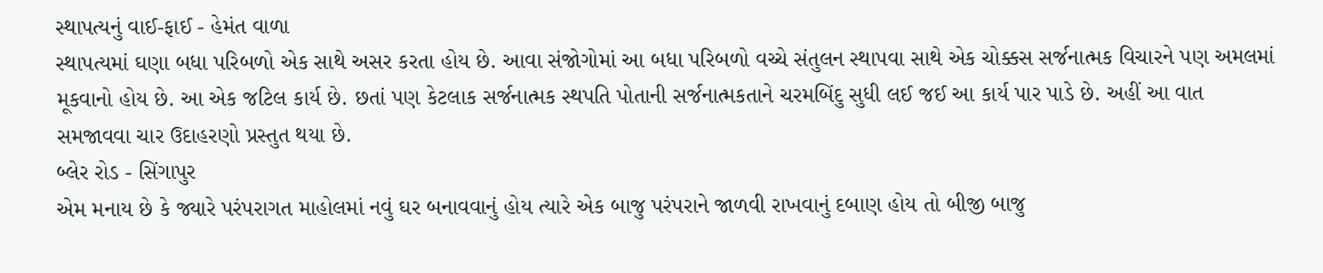સ્થાપત્યનું વાઈ-ફાઈ - હેમંત વાળા
સ્થાપત્યમાં ઘણા બધા પરિબળો એક સાથે અસર કરતા હોય છે. આવા સંજોગોમાં આ બધા પરિબળો વચ્ચે સંતુલન સ્થાપવા સાથે એક ચોક્કસ સર્જનાત્મક વિચારને પણ અમલમાં મૂકવાનો હોય છે. આ એક જટિલ કાર્ય છે. છતાં પણ કેટલાક સર્જનાત્મક સ્થપતિ પોતાની સર્જનાત્મકતાને ચરમબિંદુ સુધી લઈ જઈ આ કાર્ય પાર પાડે છે. અહીં આ વાત સમજાવવા ચાર ઉદાહરણો પ્રસ્તુત થયા છે.
બ્લેર રોડ - સિંગાપુર
એમ મનાય છે કે જ્યારે પરંપરાગત માહોલમાં નવું ઘર બનાવવાનું હોય ત્યારે એક બાજુ પરંપરાને જાળવી રાખવાનું દબાણ હોય તો બીજી બાજુ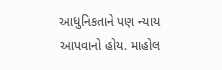આધુનિકતાને પણ ન્યાય આપવાનો હોય. માહોલ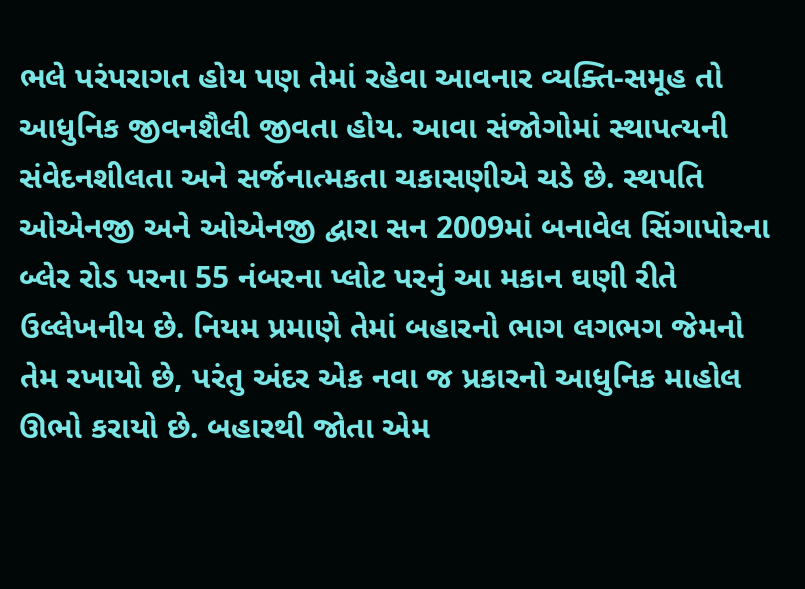ભલે પરંપરાગત હોય પણ તેમાં રહેવા આવનાર વ્યક્તિ-સમૂહ તો આધુનિક જીવનશૈલી જીવતા હોય. આવા સંજોગોમાં સ્થાપત્યની સંવેદનશીલતા અને સર્જનાત્મકતા ચકાસણીએ ચડે છે. સ્થપતિ ઓએનજી અને ઓએનજી દ્વારા સન 2009માં બનાવેલ સિંગાપોરના બ્લેર રોડ પરના 55 નંબરના પ્લોટ પરનું આ મકાન ઘણી રીતે ઉલ્લેખનીય છે. નિયમ પ્રમાણે તેમાં બહારનો ભાગ લગભગ જેમનો તેમ રખાયો છે, પરંતુ અંદર એક નવા જ પ્રકારનો આધુનિક માહોલ ઊભો કરાયો છે. બહારથી જોતા એમ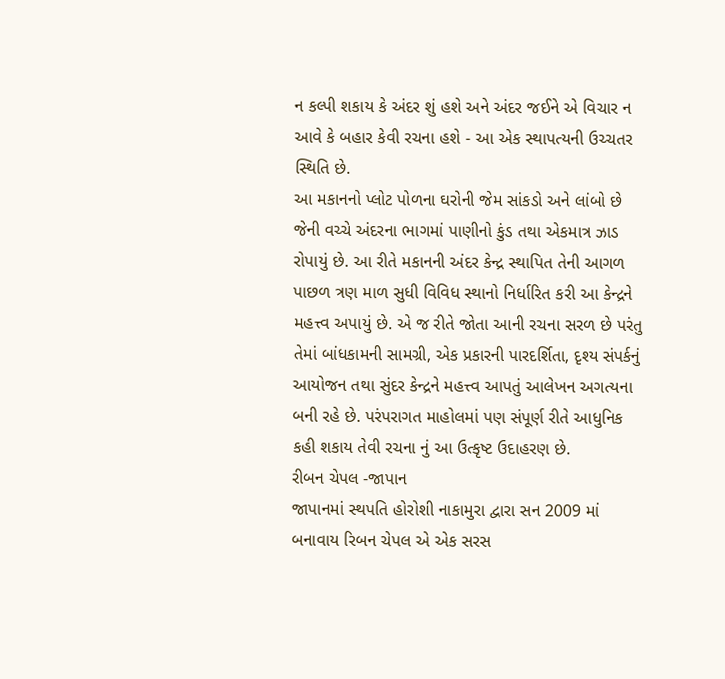ન કલ્પી શકાય કે અંદર શું હશે અને અંદર જઈને એ વિચાર ન આવે કે બહાર કેવી રચના હશે - આ એક સ્થાપત્યની ઉચ્ચતર સ્થિતિ છે.
આ મકાનનો પ્લોટ પોળના ઘરોની જેમ સાંકડો અને લાંબો છે જેની વચ્ચે અંદરના ભાગમાં પાણીનો કુંડ તથા એકમાત્ર ઝાડ રોપાયું છે. આ રીતે મકાનની અંદર કેન્દ્ર સ્થાપિત તેની આગળ પાછળ ત્રણ માળ સુધી વિવિધ સ્થાનો નિર્ધારિત કરી આ કેન્દ્રને મહત્ત્વ અપાયું છે. એ જ રીતે જોતા આની રચના સરળ છે પરંતુ તેમાં બાંધકામની સામગ્રી, એક પ્રકારની પારદર્શિતા, દૃશ્ય સંપર્કનું આયોજન તથા સુંદર કેન્દ્રને મહત્ત્વ આપતું આલેખન અગત્યના બની રહે છે. પરંપરાગત માહોલમાં પણ સંપૂર્ણ રીતે આધુનિક કહી શકાય તેવી રચના નું આ ઉત્કૃષ્ટ ઉદાહરણ છે.
રીબન ચેપલ -જાપાન
જાપાનમાં સ્થપતિ હોરોશી નાકામુરા દ્વારા સન 2009 માં બનાવાય રિબન ચેપલ એ એક સરસ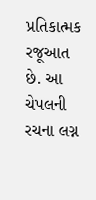પ્રતિકાત્મક રજૂઆત છે. આ ચેપલની રચના લગ્ન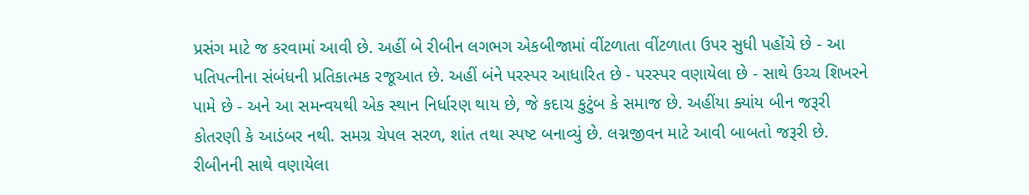પ્રસંગ માટે જ કરવામાં આવી છે. અહીં બે રીબીન લગભગ એકબીજામાં વીંટળાતા વીંટળાતા ઉપર સુધી પહોંચે છે - આ પતિપત્નીના સંબંધની પ્રતિકાત્મક રજૂઆત છે. અહીં બંને પરસ્પર આધારિત છે - પરસ્પર વણાયેલા છે - સાથે ઉચ્ચ શિખરને પામે છે - અને આ સમન્વયથી એક સ્થાન નિર્ધારણ થાય છે, જે કદાચ કુટુંબ કે સમાજ છે. અહીંયા ક્યાંય બીન જરૂરી કોતરણી કે આડંબર નથી. સમગ્ર ચેપલ સરળ, શાંત તથા સ્પષ્ટ બનાવ્યું છે. લગ્નજીવન માટે આવી બાબતો જરૂરી છે. રીબીનની સાથે વણાયેલા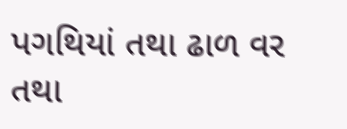પગથિયાં તથા ઢાળ વર તથા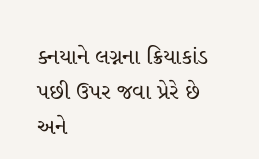ક્નયાને લગ્નના ક્રિયાકાંડ પછી ઉપર જવા પ્રેરે છે અને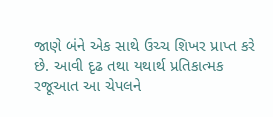જાણે બંને એક સાથે ઉચ્ચ શિખર પ્રાપ્ત કરે છે. આવી દૃઢ તથા યથાર્થ પ્રતિકાત્મક રજૂઆત આ ચેપલને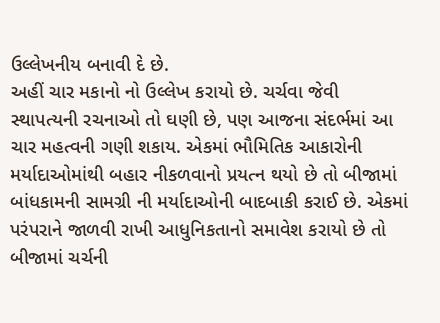ઉલ્લેખનીય બનાવી દે છે.
અહીં ચાર મકાનો નો ઉલ્લેખ કરાયો છે. ચર્ચવા જેવી સ્થાપત્યની રચનાઓ તો ઘણી છે, પણ આજના સંદર્ભમાં આ ચાર મહત્વની ગણી શકાય. એકમાં ભૌમિતિક આકારોની મર્યાદાઓમાંથી બહાર નીકળવાનો પ્રયત્ન થયો છે તો બીજામાં બાંધકામની સામગ્રી ની મર્યાદાઓની બાદબાકી કરાઈ છે. એકમાં પરંપરાને જાળવી રાખી આધુનિકતાનો સમાવેશ કરાયો છે તો બીજામાં ચર્ચની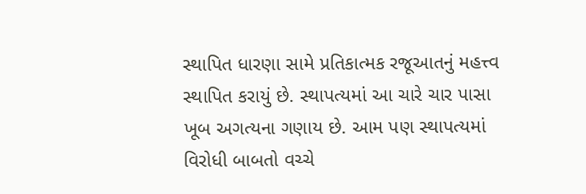સ્થાપિત ધારણા સામે પ્રતિકાત્મક રજૂઆતનું મહત્ત્વ સ્થાપિત કરાયું છે. સ્થાપત્યમાં આ ચારે ચાર પાસા ખૂબ અગત્યના ગણાય છે. આમ પણ સ્થાપત્યમાં વિરોધી બાબતો વચ્ચે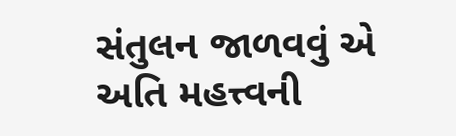સંતુલન જાળવવું એ અતિ મહત્ત્વની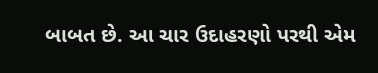બાબત છે. આ ચાર ઉદાહરણો પરથી એમ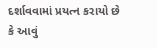દર્શાવવામાં પ્રયત્ન કરાયો છે કે આવું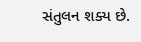સંતુલન શક્ય છે.